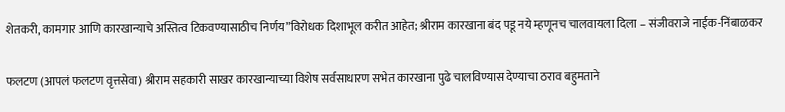शेतकरी, कामगार आणि कारखान्याचे अस्तित्व टिकवण्यासाठीच निर्णय”विरोधक दिशाभूल करीत आहेत; श्रीराम कारखाना बंद पडू नये म्हणूनच चालवायला दिला – संजीवराजे नाईक-निंबाळकर

फलटण (आपलं फलटण वृत्तसेवा) श्रीराम सहकारी साखर कारखान्याच्या विशेष सर्वसाधारण सभेत कारखाना पुढे चालविण्यास देण्याचा ठराव बहुमताने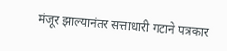मंजूर झाल्यानंतर सत्ताधारी गटाने पत्रकार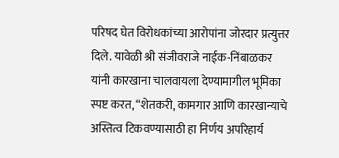परिषद घेत विरोधकांच्या आरोपांना जोरदार प्रत्युत्तर दिले. यावेळी श्री संजीवराजे नाईक-निंबाळकर यांनी कारखाना चालवायला देण्यामागील भूमिका स्पष्ट करत, “शेतकरी, कामगार आणि कारखान्याचे अस्तित्व टिकवण्यासाठी हा निर्णय अपरिहार्य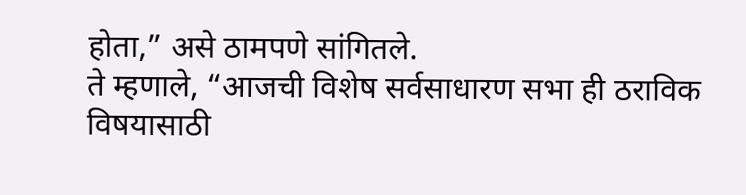होता,” असे ठामपणे सांगितले.
ते म्हणाले, “आजची विशेष सर्वसाधारण सभा ही ठराविक विषयासाठी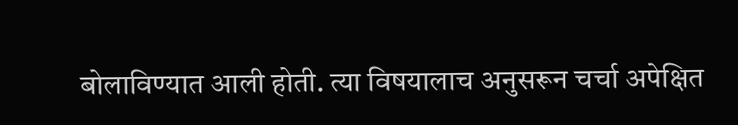बोलाविण्यात आली होती. त्या विषयालाच अनुसरून चर्चा अपेक्षित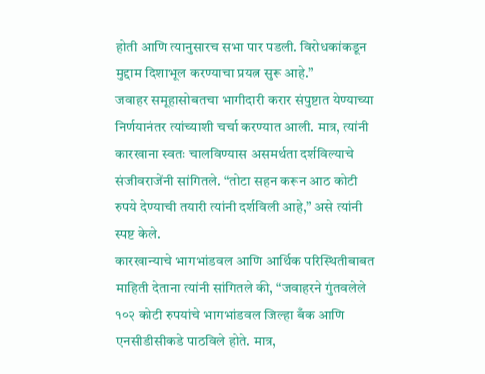होती आणि त्यानुसारच सभा पार पडली. विरोधकांकडून मुद्दाम दिशाभूल करण्याचा प्रयत्न सुरू आहे.”
जवाहर समूहासोबतचा भागीदारी करार संपुष्टात येण्याच्या निर्णयानंतर त्यांच्याशी चर्चा करण्यात आली. मात्र, त्यांनी कारखाना स्वतः चालविण्यास असमर्थता दर्शविल्याचे संजीवराजेंनी सांगितले. “तोटा सहन करून आठ कोटी रुपये देण्याची तयारी त्यांनी दर्शविली आहे,” असे त्यांनी स्पष्ट केले.
कारखान्याचे भागभांडवल आणि आर्थिक परिस्थितीबाबत माहिती देताना त्यांनी सांगितले की, “जवाहरने गुंतवलेले १०२ कोटी रुपयांचे भागभांडवल जिल्हा बँक आणि एनसीडीसीकडे पाठविले होते. मात्र,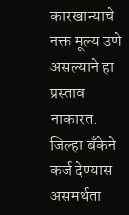कारखान्याचे नक्त मूल्य उणे असल्याने हा प्रस्ताव नाकारत. जिल्हा बँकेने कर्ज देण्यास असमर्थता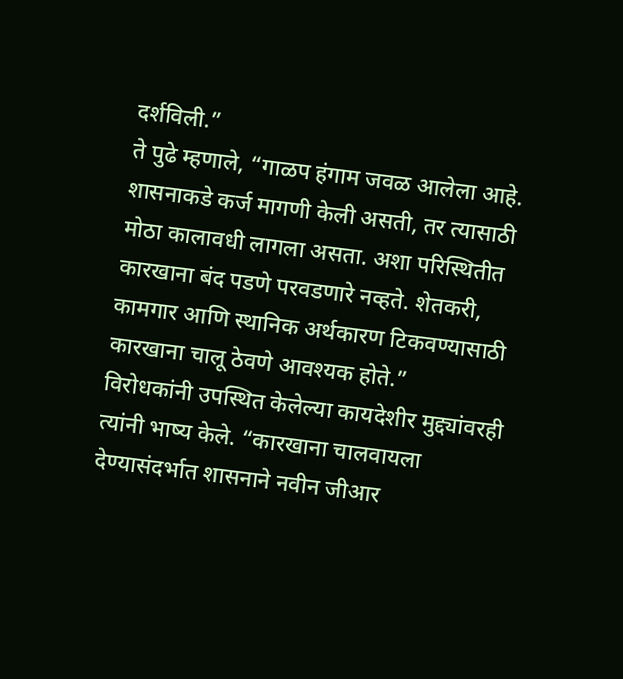दर्शविली.”
ते पुढे म्हणाले, “गाळप हंगाम जवळ आलेला आहे. शासनाकडे कर्ज मागणी केली असती, तर त्यासाठी मोठा कालावधी लागला असता. अशा परिस्थितीत कारखाना बंद पडणे परवडणारे नव्हते. शेतकरी, कामगार आणि स्थानिक अर्थकारण टिकवण्यासाठी कारखाना चालू ठेवणे आवश्यक होते.”
विरोधकांनी उपस्थित केलेल्या कायदेशीर मुद्द्यांवरही त्यांनी भाष्य केले. “कारखाना चालवायला देण्यासंदर्भात शासनाने नवीन जीआर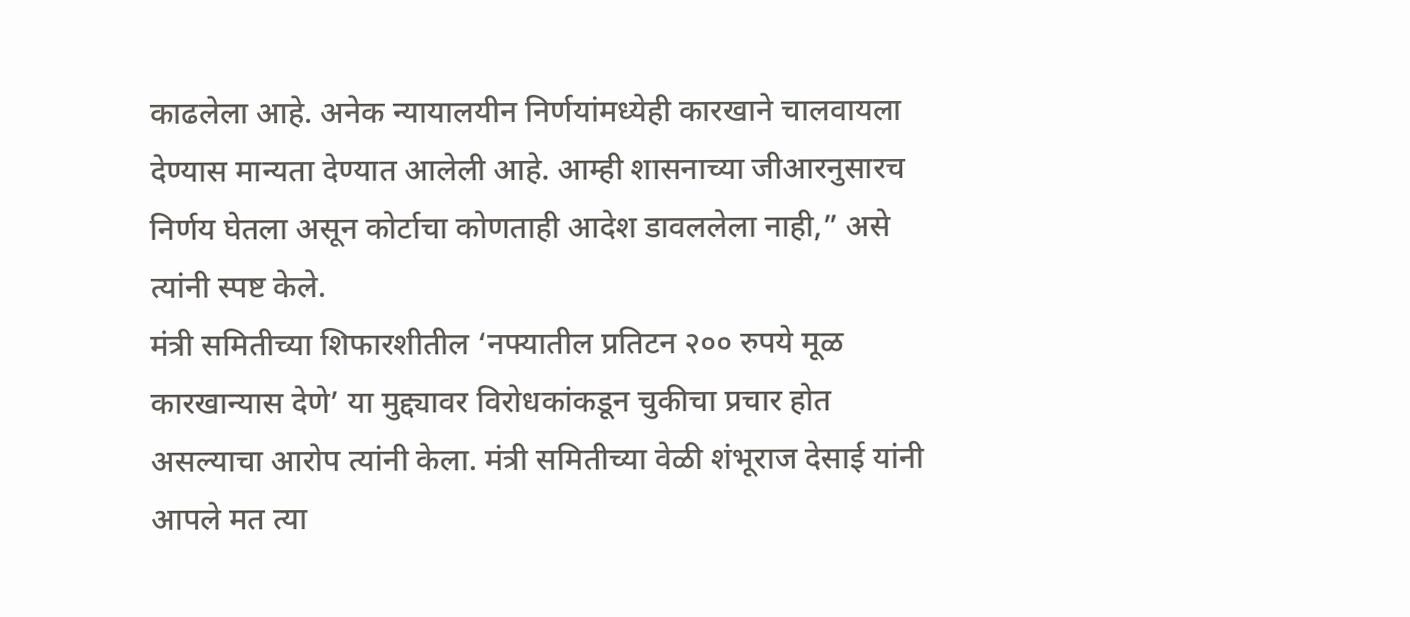काढलेला आहे. अनेक न्यायालयीन निर्णयांमध्येही कारखाने चालवायला देण्यास मान्यता देण्यात आलेली आहे. आम्ही शासनाच्या जीआरनुसारच निर्णय घेतला असून कोर्टाचा कोणताही आदेश डावललेला नाही,” असे त्यांनी स्पष्ट केले.
मंत्री समितीच्या शिफारशीतील ‘नफ्यातील प्रतिटन २०० रुपये मूळ कारखान्यास देणे’ या मुद्द्यावर विरोधकांकडून चुकीचा प्रचार होत असल्याचा आरोप त्यांनी केला. मंत्री समितीच्या वेळी शंभूराज देसाई यांनी आपले मत त्या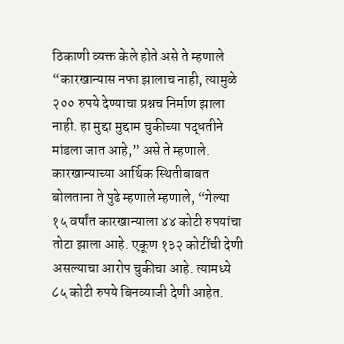ठिकाणी व्यक्त केले होते असे ते म्हणाले “कारखान्यास नफा झालाच नाही, त्यामुळे २०० रुपये देण्याचा प्रश्नच निर्माण झाला नाही. हा मुद्दा मुद्दाम चुकीच्या पद्धतीने मांडला जात आहे,” असे ते म्हणाले.
कारखान्याच्या आर्थिक स्थितीबाबत बोलताना ते पुढे म्हणाले म्हणाले, “गेल्या १५ वर्षांत कारखान्याला ४४ कोटी रुपयांचा तोटा झाला आहे. एकूण १३२ कोटींची देणी असल्याचा आरोप चुकीचा आहे. त्यामध्ये ८५ कोटी रुपये बिनव्याजी देणी आहेत.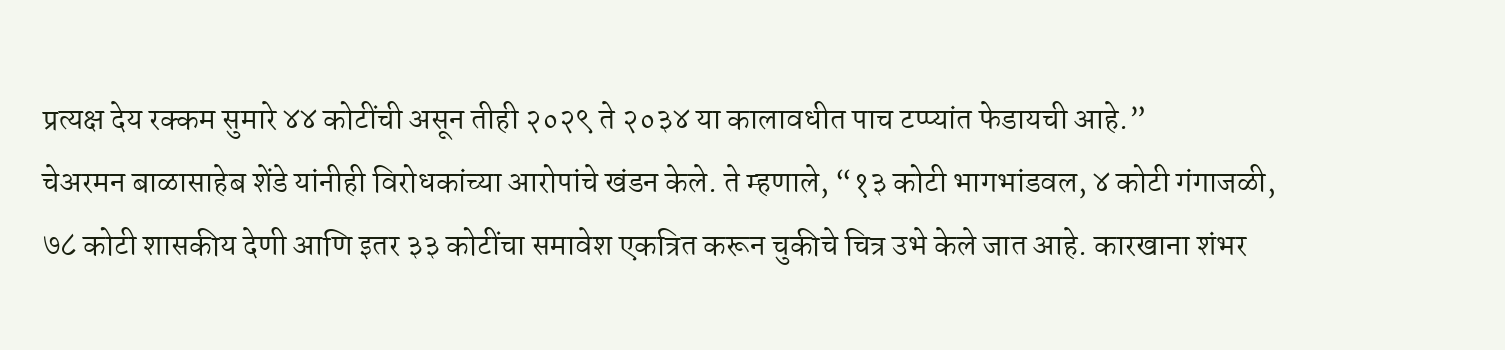प्रत्यक्ष देय रक्कम सुमारे ४४ कोटींची असून तीही २०२९ ते २०३४ या कालावधीत पाच टप्प्यांत फेडायची आहे.”
चेअरमन बाळासाहेब शेंडे यांनीही विरोधकांच्या आरोपांचे खंडन केले. ते म्हणाले, “१३ कोटी भागभांडवल, ४ कोटी गंगाजळी, ७८ कोटी शासकीय देणी आणि इतर ३३ कोटींचा समावेश एकत्रित करून चुकीचे चित्र उभे केले जात आहे. कारखाना शंभर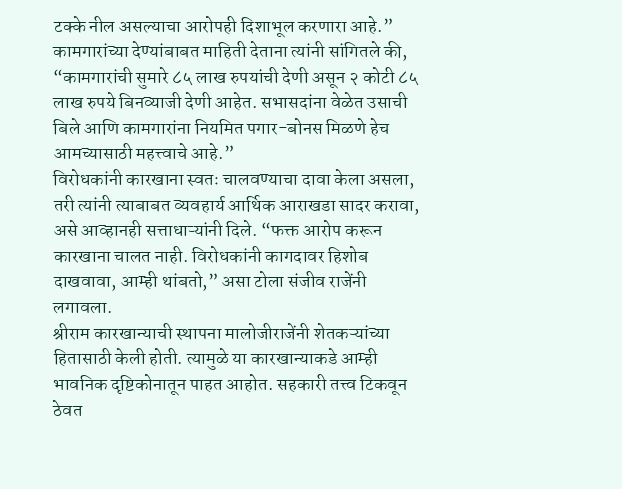टक्के नील असल्याचा आरोपही दिशाभूल करणारा आहे.”
कामगारांच्या देण्यांबाबत माहिती देताना त्यांनी सांगितले की, “कामगारांची सुमारे ८५ लाख रुपयांची देणी असून २ कोटी ८५ लाख रुपये बिनव्याजी देणी आहेत. सभासदांना वेळेत उसाची बिले आणि कामगारांना नियमित पगार-बोनस मिळणे हेच आमच्यासाठी महत्त्वाचे आहे.”
विरोधकांनी कारखाना स्वतः चालवण्याचा दावा केला असला, तरी त्यांनी त्याबाबत व्यवहार्य आर्थिक आराखडा सादर करावा, असे आव्हानही सत्ताधाऱ्यांनी दिले. “फक्त आरोप करून कारखाना चालत नाही. विरोधकांनी कागदावर हिशोब दाखवावा, आम्ही थांबतो,” असा टोला संजीव राजेंनी लगावला.
श्रीराम कारखान्याची स्थापना मालोजीराजेंनी शेतकऱ्यांच्या हितासाठी केली होती. त्यामुळे या कारखान्याकडे आम्ही भावनिक दृष्टिकोनातून पाहत आहोत. सहकारी तत्त्व टिकवून ठेवत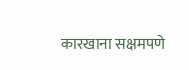कारखाना सक्षमपणे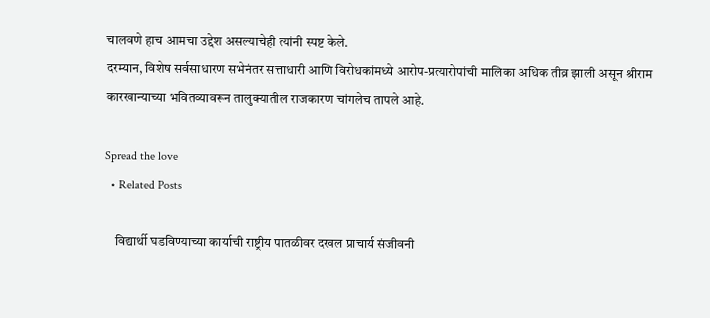चालवणे हाच आमचा उद्देश असल्याचेही त्यांनी स्पष्ट केले.
दरम्यान, विशेष सर्वसाधारण सभेनंतर सत्ताधारी आणि विरोधकांमध्ये आरोप-प्रत्यारोपांची मालिका अधिक तीव्र झाली असून श्रीराम कारखान्याच्या भवितव्यावरून तालुक्यातील राजकारण चांगलेच तापले आहे.

Spread the love
  • Related Posts

    विद्यार्थी घडविण्याच्या कार्याची राष्ट्रीय पातळीवर दखल प्राचार्य संजीवनी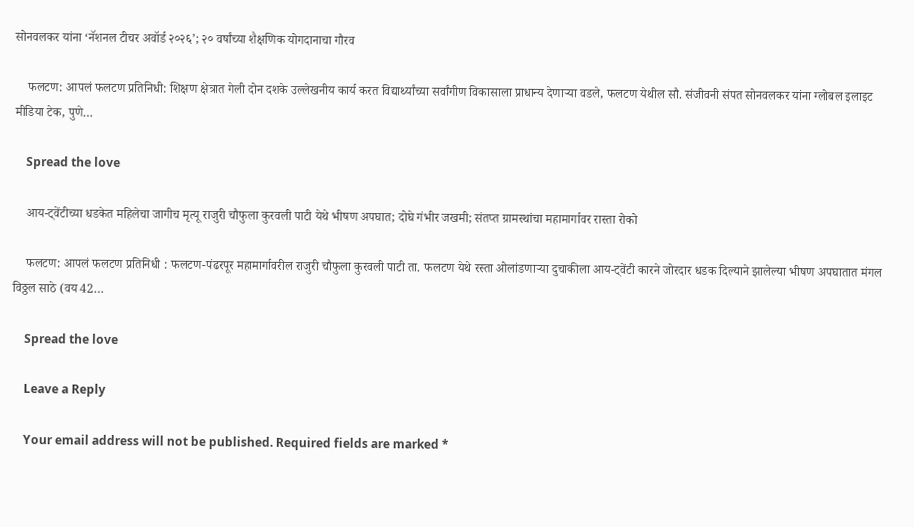सोनवलकर यांना ‘नॅशनल टीचर अवॉर्ड २०२६’; २० वर्षांच्या शैक्षणिक योगदानाचा गौरव

    फलटण: आपलं फलटण प्रतिनिधी: शिक्षण क्षेत्रात गेली दोन दशके उल्लेखनीय कार्य करत विद्यार्थ्यांच्या सर्वांगीण विकासाला प्राधान्य देणाऱ्या वडले, फलटण येथील सौ. संजीवनी संपत सोनवलकर यांना ग्लोबल इलाइट मीडिया टेक, पुणे…

    Spread the love

    आय-ट्वेंटीच्या धडकेत महिलेचा जागीच मृत्यू राजुरी चौफुला कुरवली पाटी येथे भीषण अपघात; दोघे गंभीर जखमी; संतप्त ग्रामस्थांचा महामार्गावर रास्ता रोको

    फलटण: आपलं फलटण प्रतिनिधी : फलटण-पंढरपूर महामार्गावरील राजुरी चौफुला कुरवली पाटी ता. फलटण येथे रस्ता ओलांडणाऱ्या दुचाकीला आय-ट्वेंटी कारने जोरदार धडक दिल्याने झालेल्या भीषण अपघातात मंगल विठ्ठल साठे (वय 42…

    Spread the love

    Leave a Reply

    Your email address will not be published. Required fields are marked *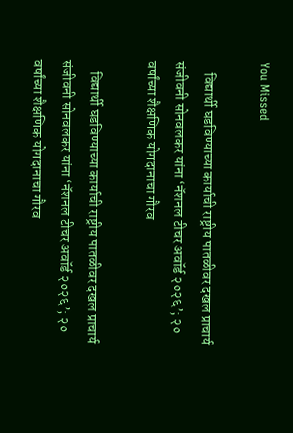You Missed

    विद्यार्थी घडविण्याच्या कार्याची राष्ट्रीय पातळीवर दखल प्राचार्य संजीवनी सोनवलकर यांना ‘नॅशनल टीचर अवॉर्ड २०२६’; २० वर्षांच्या शैक्षणिक योगदानाचा गौरव

    विद्यार्थी घडविण्याच्या कार्याची राष्ट्रीय पातळीवर दखल प्राचार्य संजीवनी सोनवलकर यांना ‘नॅशनल टीचर अवॉर्ड २०२६’; २० वर्षांच्या शैक्षणिक योगदानाचा गौरव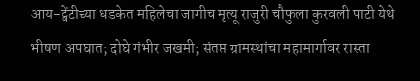आय-ट्वेंटीच्या धडकेत महिलेचा जागीच मृत्यू राजुरी चौफुला कुरवली पाटी येथे भीषण अपघात; दोघे गंभीर जखमी; संतप्त ग्रामस्थांचा महामार्गावर रास्ता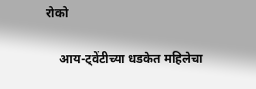रोको

    आय-ट्वेंटीच्या धडकेत महिलेचा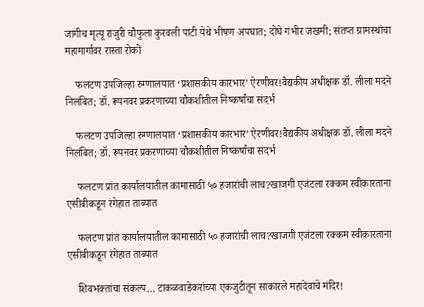जागीच मृत्यू राजुरी चौफुला कुरवली पाटी येथे भीषण अपघात; दोघे गंभीर जखमी; संतप्त ग्रामस्थांचा महामार्गावर रास्ता रोको

    फलटण उपजिल्हा रुग्णालयात ‘प्रशासकीय कारभार’ ऐरणीवर!वैद्यकीय अधीक्षक डॉ. लीला मदने निलंबित; डॉ. रूपनवर प्रकरणाच्या चौकशीतील निष्कर्षांचा संदर्भ

    फलटण उपजिल्हा रुग्णालयात ‘प्रशासकीय कारभार’ ऐरणीवर!वैद्यकीय अधीक्षक डॉ. लीला मदने निलंबित; डॉ. रूपनवर प्रकरणाच्या चौकशीतील निष्कर्षांचा संदर्भ

    फलटण प्रांत कार्यालयातील कामासाठी ५० हजारांची लाच?खाजगी एजंटला रक्कम स्वीकारताना एसीबीकडून रंगेहात ताब्यात

    फलटण प्रांत कार्यालयातील कामासाठी ५० हजारांची लाच?खाजगी एजंटला रक्कम स्वीकारताना एसीबीकडून रंगेहात ताब्यात

    शिवभक्तांचा संकल्प… टाकळवाडेकरांच्या एकजुटीतून साकारले महादेवाचे मंदिर!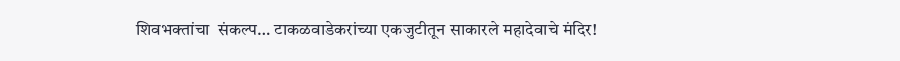शिवभक्तांचा  संकल्प… टाकळवाडेकरांच्या एकजुटीतून साकारले महादेवाचे मंदिर!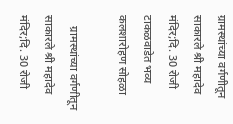ग्रामस्थांच्या वर्गणीतून साकारले श्री महादेव मंदिर;दि. 30 रोजी टाकळवाडेत भव्य कलशारोहण सोहळा

    ग्रामस्थांच्या वर्गणीतून साकारले श्री महादेव मंदिर;दि. 30 रोजी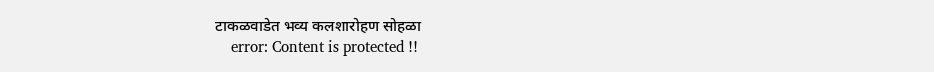टाकळवाडेत भव्य कलशारोहण सोहळा
    error: Content is protected !!